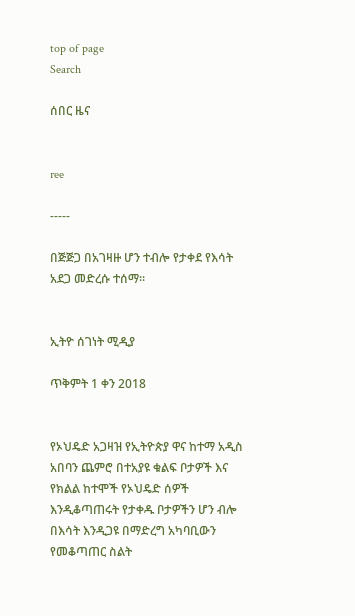top of page
Search

ሰበር ዜና


ree

-----

በጅጅጋ በአገዛዙ ሆን ተብሎ የታቀደ የእሳት አደጋ መድረሱ ተሰማ።


ኢትዮ ሰገነት ሚዲያ

ጥቅምት 1 ቀን 2018


የኦህዴድ አጋዛዝ የኢትዮጵያ ዋና ከተማ አዲስ አበባን ጨምሮ በተአያዩ ቁልፍ ቦታዎች እና የክልል ከተሞች የኦህዴድ ሰዎች እንዲቆጣጠሩት የታቀዱ ቦታዎችን ሆን ብሎ በእሳት እንዲጋዩ በማድረግ አካባቢውን የመቆጣጠር ስልት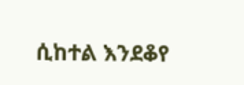ሲከተል እንደቆየ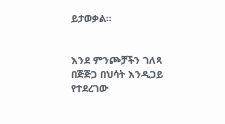ይታወቃል።


እንደ ምንጮቻችን ገለጻ በጅጅጋ በህሳት እንዲጋይ የተደረገው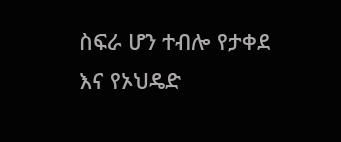ስፍራ ሆን ተብሎ የታቀደ እና የኦህዴድ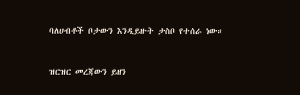ባለሀብቶች ቦታውን እንዲይዙት ታስቦ የተሰራ ነው።


ዝርዝር መረጃውን ይዘን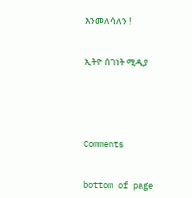እንመለሳለን !


ኢትዮ ሰገነት ሚዲያ





Comments


bottom of page